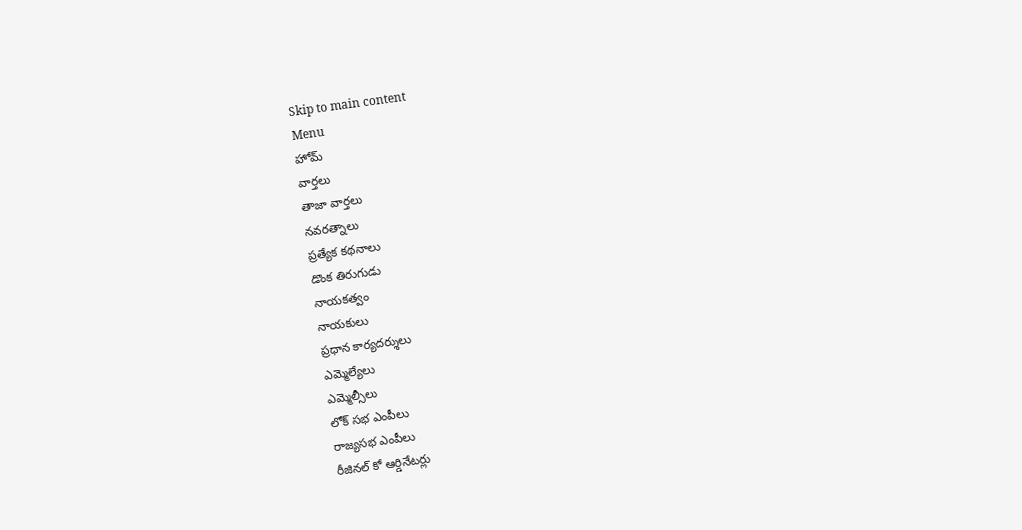Skip to main content
Menu
హోమ్
వార్తలు
తాజా వార్తలు
నవరత్నాలు
ప్రత్యేక కథనాలు
డొంక తిరుగుడు
నాయకత్వం
నాయకులు
ప్రధాన కార్యదర్శులు
ఎమ్మెల్యేలు
ఎమ్మెల్సీలు
లోక్ సభ ఎంపీలు
రాజ్యసభ ఎంపీలు
రీజినల్ కో ఆర్డినేటర్లు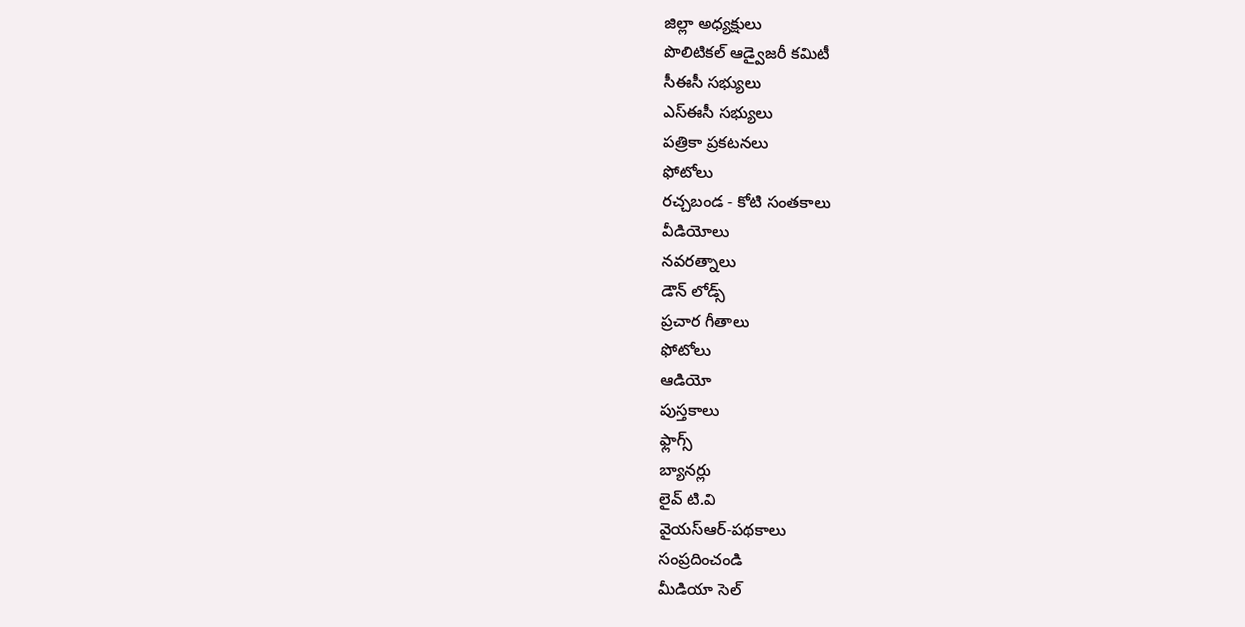జిల్లా అధ్యక్షులు
పొలిటికల్ ఆడ్వైజరీ కమిటీ
సీఈసీ సభ్యులు
ఎస్ఈసీ సభ్యులు
పత్రికా ప్రకటనలు
ఫోటోలు
రచ్చబండ - కోటి సంతకాలు
వీడియోలు
నవరత్నాలు
డౌన్ లోడ్స్
ప్రచార గీతాలు
ఫోటోలు
ఆడియో
పుస్తకాలు
ఫ్లాగ్స్
బ్యానర్లు
లైవ్ టి.వి
వైయస్ఆర్-పథకాలు
సంప్రదించండి
మీడియా సెల్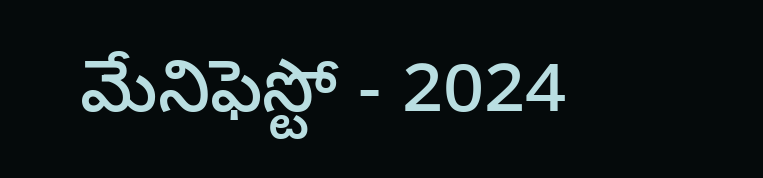మేనిఫెస్టో - 2024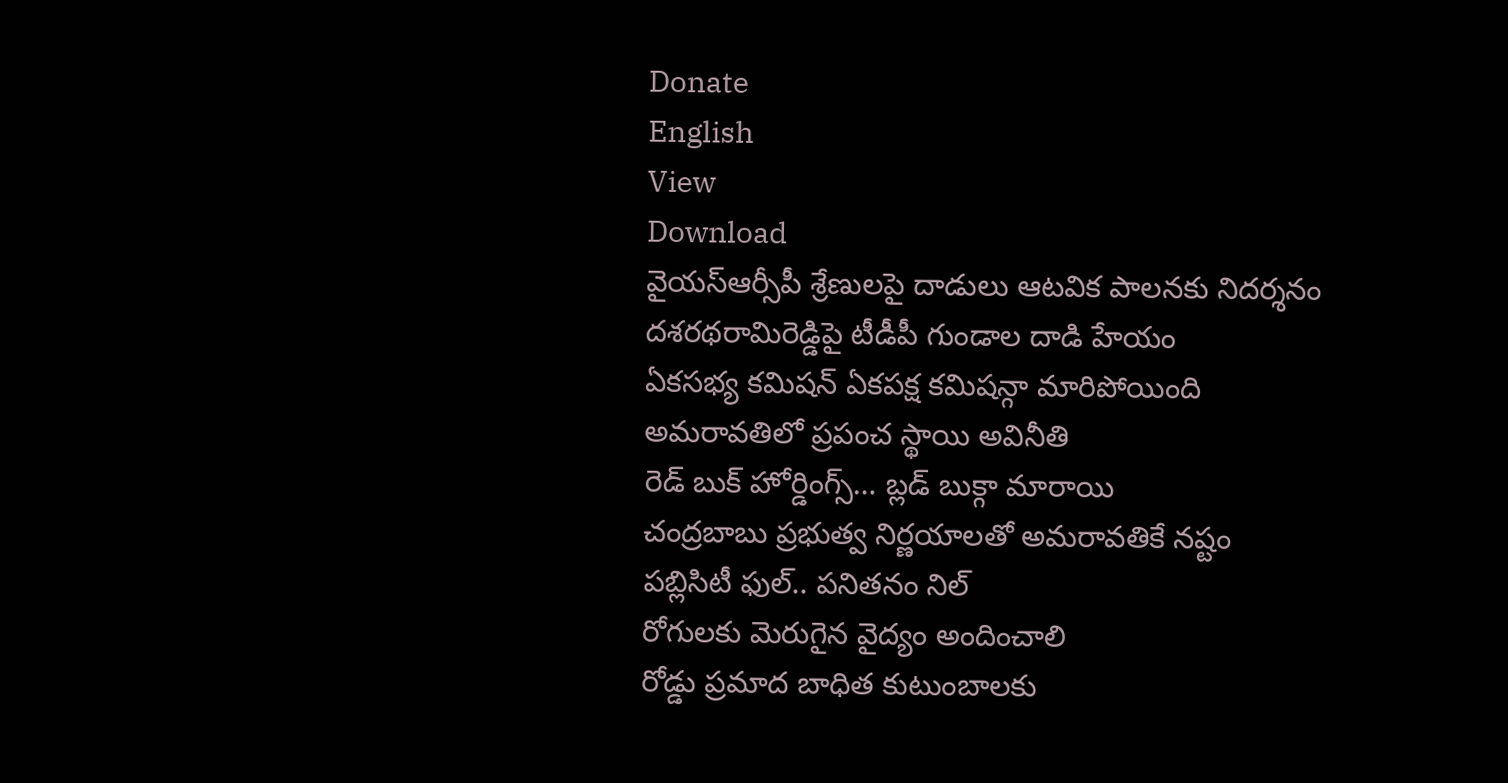Donate
English
View
Download
వైయస్ఆర్సీపీ శ్రేణులపై దాడులు ఆటవిక పాలనకు నిదర్శనం
దశరథరామిరెడ్డిపై టీడీపీ గుండాల దాడి హేయం
ఏకసభ్య కమిషన్ ఏకపక్ష కమిషన్గా మారిపోయింది
అమరావతిలో ప్రపంచ స్థాయి అవినీతి
రెడ్ బుక్ హోర్డింగ్స్… బ్లడ్ బుక్గా మారాయి
చంద్రబాబు ప్రభుత్వ నిర్ణయాలతో అమరావతికే నష్టం
పబ్లిసిటీ ఫుల్.. పనితనం నిల్
రోగులకు మెరుగైన వైద్యం అందించాలి
రోడ్డు ప్రమాద బాధిత కుటుంబాలకు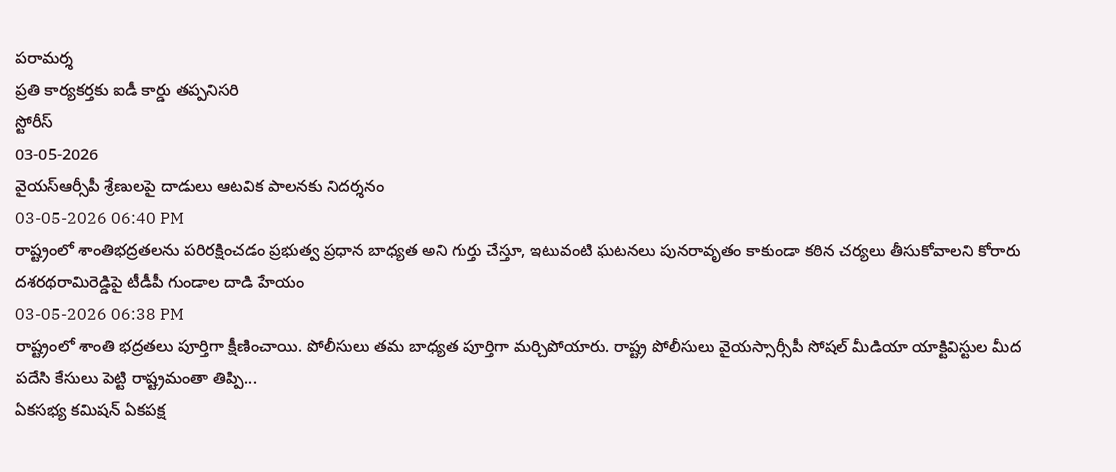పరామర్శ
ప్రతి కార్యకర్తకు ఐడీ కార్డు తప్పనిసరి
స్టోరీస్
03-05-2026
వైయస్ఆర్సీపీ శ్రేణులపై దాడులు ఆటవిక పాలనకు నిదర్శనం
03-05-2026 06:40 PM
రాష్ట్రంలో శాంతిభద్రతలను పరిరక్షించడం ప్రభుత్వ ప్రధాన బాధ్యత అని గుర్తు చేస్తూ, ఇటువంటి ఘటనలు పునరావృతం కాకుండా కఠిన చర్యలు తీసుకోవాలని కోరారు
దశరథరామిరెడ్డిపై టీడీపీ గుండాల దాడి హేయం
03-05-2026 06:38 PM
రాష్ట్రంలో శాంతి భద్రతలు పూర్తిగా క్షీణించాయి. పోలీసులు తమ బాధ్యత పూర్తిగా మర్చిపోయారు. రాష్ట్ర పోలీసులు వైయస్సార్సీపీ సోషల్ మీడియా యాక్టివిస్టుల మీద పదేసి కేసులు పెట్టి రాష్ట్రమంతా తిప్పి...
ఏకసభ్య కమిషన్ ఏకపక్ష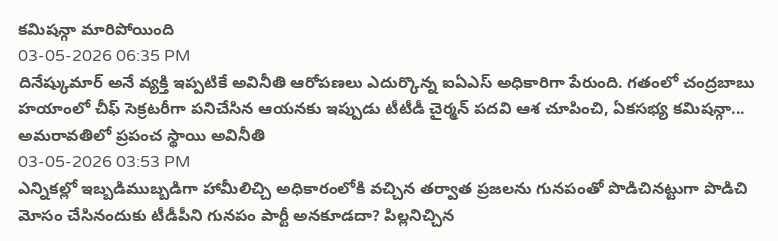కమిషన్గా మారిపోయింది
03-05-2026 06:35 PM
దినేష్కుమార్ అనే వ్యక్తి ఇప్పటికే అవినీతి ఆరోపణలు ఎదుర్కొన్న ఐఏఎస్ అధికారిగా పేరుంది. గతంలో చంద్రబాబు హయాంలో చీఫ్ సెక్రటరీగా పనిచేసిన ఆయనకు ఇప్పుడు టీటీడీ చైర్మన్ పదవి ఆశ చూపించి, ఏకసభ్య కమిషన్గా...
అమరావతిలో ప్రపంచ స్థాయి అవినీతి
03-05-2026 03:53 PM
ఎన్నికల్లో ఇబ్బడిముబ్బడిగా హామీలిచ్చి అధికారంలోకి వచ్చిన తర్వాత ప్రజలను గునపంతో పొడిచినట్టుగా పొడిచి మోసం చేసినందుకు టీడీపీని గునపం పార్టీ అనకూడదా? పిల్లనిచ్చిన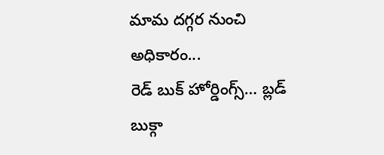మామ దగ్గర నుంచి అధికారం...
రెడ్ బుక్ హోర్డింగ్స్… బ్లడ్ బుక్గా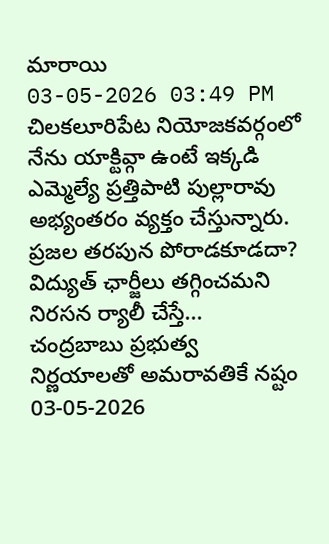మారాయి
03-05-2026 03:49 PM
చిలకలూరిపేట నియోజకవర్గంలో నేను యాక్టివ్గా ఉంటే ఇక్కడి ఎమ్మెల్యే ప్రత్తిపాటి పుల్లారావు అభ్యంతరం వ్యక్తం చేస్తున్నారు. ప్రజల తరపున పోరాడకూడదా? విద్యుత్ ఛార్జీలు తగ్గించమని నిరసన ర్యాలీ చేస్తే...
చంద్రబాబు ప్రభుత్వ నిర్ణయాలతో అమరావతికే నష్టం
03-05-2026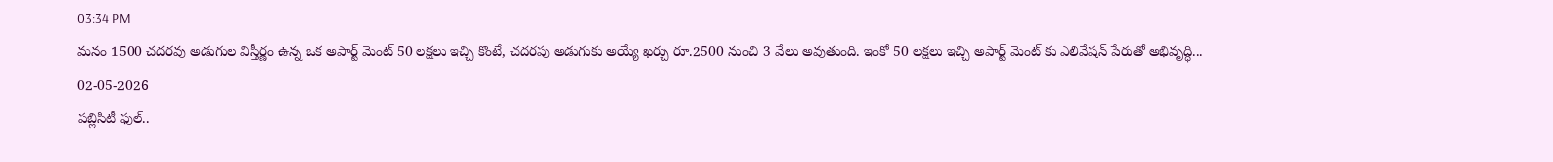03:34 PM
మనం 1500 చదరవు అడుగుల విస్తీర్ణం ఉన్న ఒక అపార్ట్ మెంట్ 50 లక్షలు ఇచ్చి కొంటే, చదరపు అడుగుకు అయ్యే ఖర్చు రూ.2500 నుంచి 3 వేలు అవుతుంది. ఇంకో 50 లక్షలు ఇచ్చి అపార్ట్ మెంట్ కు ఎలివేషన్ పేరుతో అభివృద్ధి...
02-05-2026
పబ్లిసిటీ ఫుల్..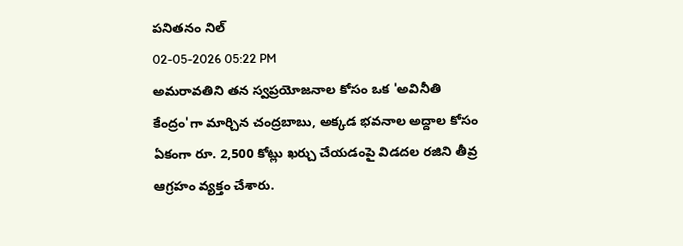పనితనం నిల్
02-05-2026 05:22 PM
అమరావతిని తన స్వప్రయోజనాల కోసం ఒక 'అవినీతి కేంద్రం'గా మార్చిన చంద్రబాబు, అక్కడ భవనాల అద్దాల కోసం ఏకంగా రూ. 2,500 కోట్లు ఖర్చు చేయడంపై విడదల రజిని తీవ్ర ఆగ్రహం వ్యక్తం చేశారు.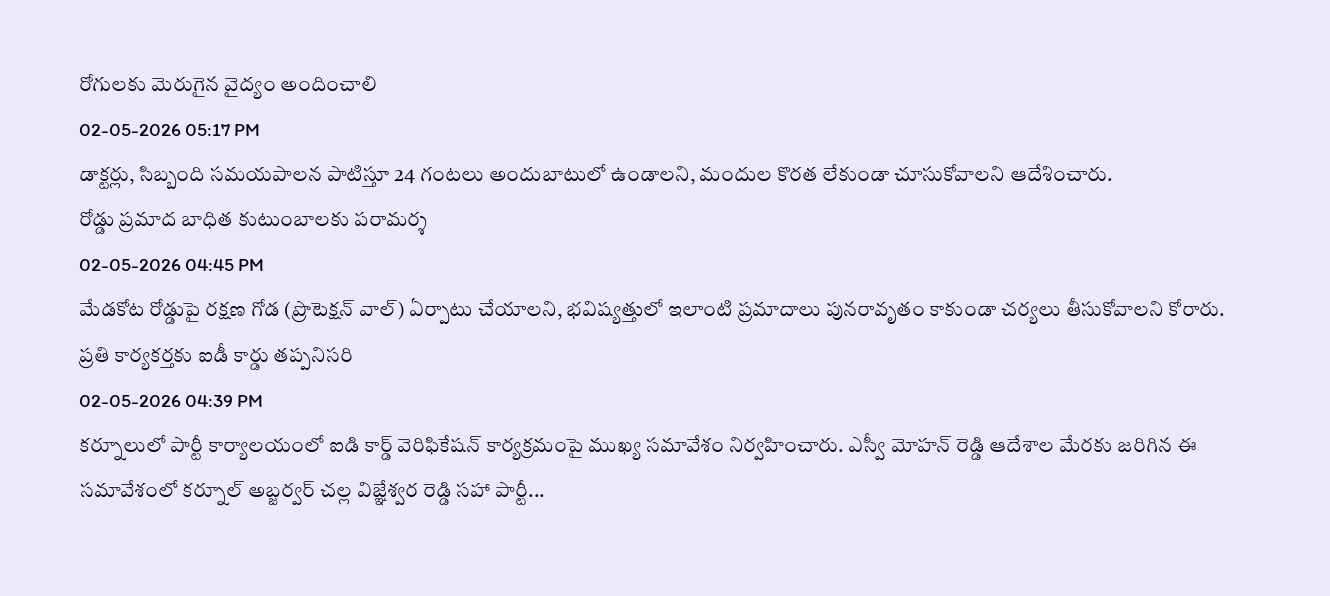రోగులకు మెరుగైన వైద్యం అందించాలి
02-05-2026 05:17 PM
డాక్టర్లు, సిబ్బంది సమయపాలన పాటిస్తూ 24 గంటలు అందుబాటులో ఉండాలని, మందుల కొరత లేకుండా చూసుకోవాలని ఆదేశించారు.
రోడ్డు ప్రమాద బాధిత కుటుంబాలకు పరామర్శ
02-05-2026 04:45 PM
మేడకోట రోడ్డుపై రక్షణ గోడ (ప్రొటెక్షన్ వాల్) ఏర్పాటు చేయాలని, భవిష్యత్తులో ఇలాంటి ప్రమాదాలు పునరావృతం కాకుండా చర్యలు తీసుకోవాలని కోరారు.
ప్రతి కార్యకర్తకు ఐడీ కార్డు తప్పనిసరి
02-05-2026 04:39 PM
కర్నూలులో పార్టీ కార్యాలయంలో ఐడి కార్డ్ వెరిఫికేషన్ కార్యక్రమంపై ముఖ్య సమావేశం నిర్వహించారు. ఎస్వీ మోహన్ రెడ్డి ఆదేశాల మేరకు జరిగిన ఈ సమావేశంలో కర్నూల్ అబ్జర్వర్ చల్ల విజ్ఞేశ్వర రెడ్డి సహా పార్టీ...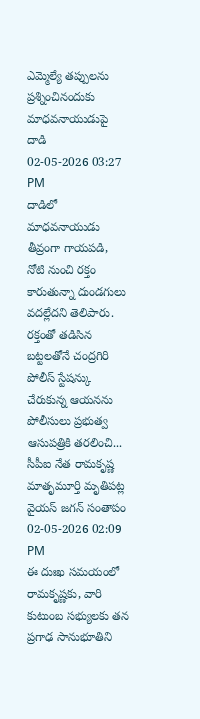ఎమ్మెల్యే తప్పులను ప్రశ్నించినందుకు మాధవనాయుడుపై దాడి
02-05-2026 03:27 PM
దాడిలో మాధవనాయుడు తీవ్రంగా గాయపడి, నోటి నుంచి రక్తం కారుతున్నా దుండగులు వదల్లేదని తెలిపారు. రక్తంతో తడిసిన బట్టలతోనే చంద్రగిరి పోలీస్ స్టేషన్కు చేరుకున్న ఆయనను పోలీసులు ప్రభుత్వ ఆసుపత్రికి తరలించి...
సీపీఐ నేత రామకృష్ణ మాతృమూర్తి మృతిపట్ల వైయస్ జగన్ సంతాపం
02-05-2026 02:09 PM
ఈ దుఃఖ సమయంలో రామకృష్ణకు, వారి కుటుంబ సభ్యులకు తన ప్రగాఢ సానుభూతిని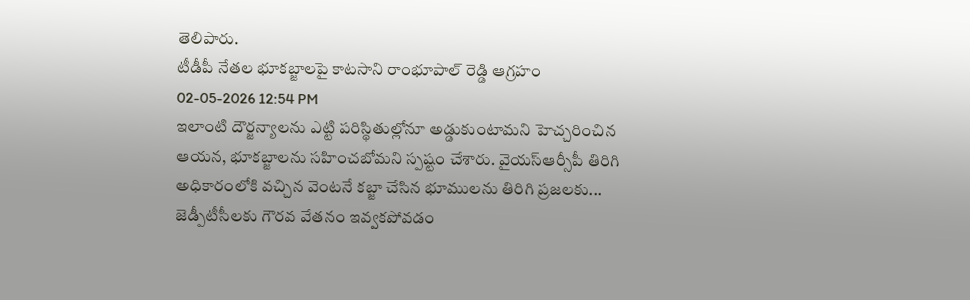తెలిపారు.
టీడీపీ నేతల భూకబ్జాలపై కాటసాని రాంభూపాల్ రెడ్డి ఆగ్రహం
02-05-2026 12:54 PM
ఇలాంటి దౌర్జన్యాలను ఎట్టి పరిస్థితుల్లోనూ అడ్డుకుంటామని హెచ్చరించిన ఆయన, భూకబ్జాలను సహించబోమని స్పష్టం చేశారు. వైయస్ఆర్సీపీ తిరిగి అధికారంలోకి వచ్చిన వెంటనే కబ్జా చేసిన భూములను తిరిగి ప్రజలకు...
జెడ్పీటీసీలకు గౌరవ వేతనం ఇవ్వకపోవడం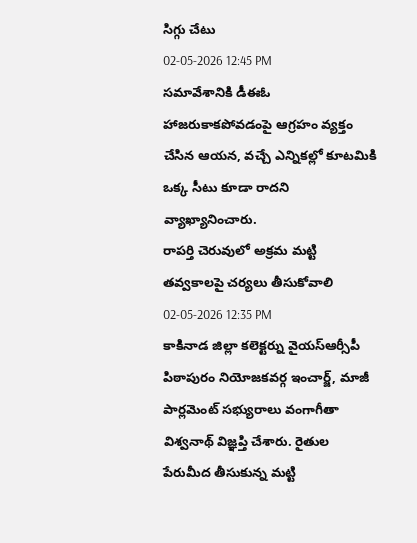సిగ్గు చేటు
02-05-2026 12:45 PM
సమావేశానికి డీఈఓ హాజరుకాకపోవడంపై ఆగ్రహం వ్యక్తం చేసిన ఆయన, వచ్చే ఎన్నికల్లో కూటమికి ఒక్క సీటు కూడా రాదని వ్యాఖ్యానించారు.
రాపర్తి చెరువులో అక్రమ మట్టి తవ్వకాలపై చర్యలు తీసుకోవాలి
02-05-2026 12:35 PM
కాకినాడ జిల్లా కలెక్టర్ను వైయస్ఆర్సీపీ పిఠాపురం నియోజకవర్గ ఇంచార్జ్, మాజీ పార్లమెంట్ సభ్యురాలు వంగాగీతా విశ్వనాథ్ విజ్ఞప్తి చేశారు. రైతుల పేరుమీద తీసుకున్న మట్టి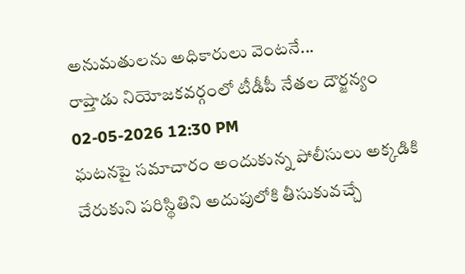అనుమతులను అధికారులు వెంటనే...
రాప్తాడు నియోజకవర్గంలో టీడీపీ నేతల దౌర్జన్యం
02-05-2026 12:30 PM
ఘటనపై సమాచారం అందుకున్న పోలీసులు అక్కడికి చేరుకుని పరిస్థితిని అదుపులోకి తీసుకువచ్చే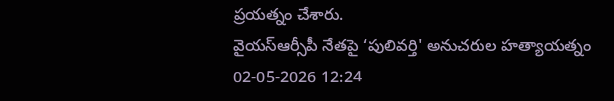ప్రయత్నం చేశారు.
వైయస్ఆర్సీపీ నేతపై ‘పులివర్తి' అనుచరుల హత్యాయత్నం
02-05-2026 12:24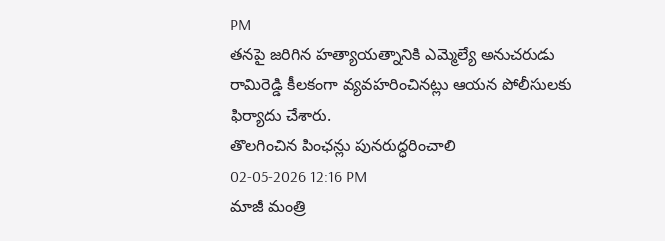PM
తనపై జరిగిన హత్యాయత్నానికి ఎమ్మెల్యే అనుచరుడు రామిరెడ్డి కీలకంగా వ్యవహరించినట్లు ఆయన పోలీసులకు ఫిర్యాదు చేశారు.
తొలగించిన పింఛన్లు పునరుద్ధరించాలి
02-05-2026 12:16 PM
మాజీ మంత్రి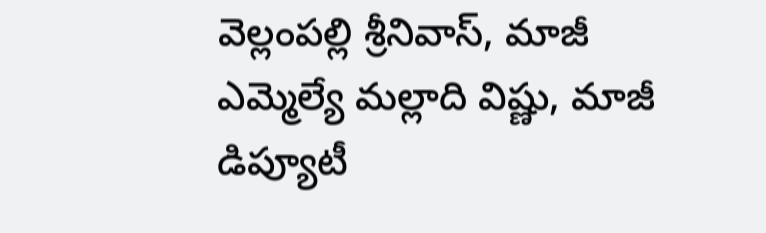వెల్లంపల్లి శ్రీనివాస్, మాజీ ఎమ్మెల్యే మల్లాది విష్ణు, మాజీ డిప్యూటీ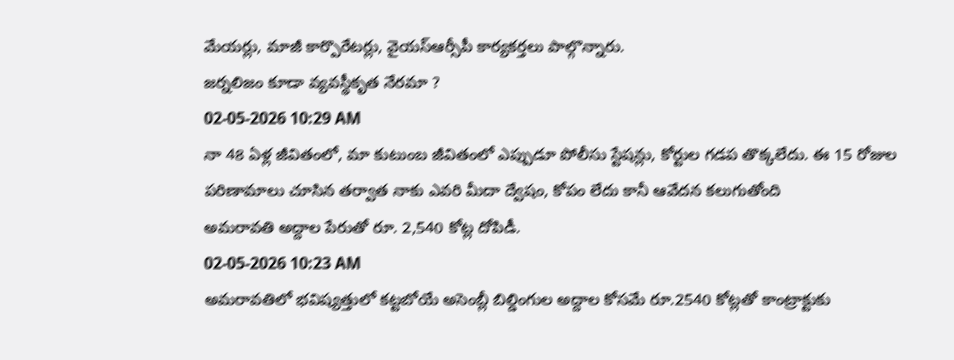మేయర్లు, మాజీ కార్పొరేటర్లు, వైయస్ఆర్సీపీ కార్యకర్తలు పాల్గొన్నారు.
జర్నలిజం కూడా వ్యవస్థీకృత నేరమా ?
02-05-2026 10:29 AM
నా 48 ఏళ్ల జీవితంలో, మా కుటుంబ జీవితంలో ఎప్పుడూ పోలీసు స్టేషన్లు, కోర్టుల గడప తొక్కలేదు. ఈ 15 రోజుల పరిణామాలు చూసిన తర్వాత నాకు ఎవరి మీదా ద్వేషం, కోపం లేదు కానీ ఆవేదన కలుగుతోంది
అమరావతి అద్దాల పేరుతో రూ. 2,540 కోట్ల దోపిడీ.
02-05-2026 10:23 AM
అమరావతిలో భవిష్యత్తులో కట్టబోయే అసెంబ్లీ బిల్డింగుల అద్దాల కోసమే రూ.2540 కోట్లతో కాంట్రాక్టుకు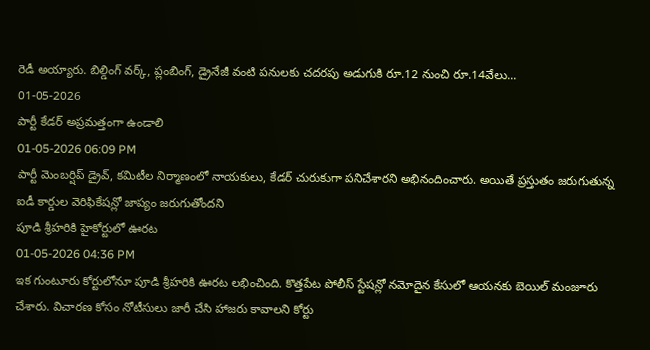రెడీ అయ్యారు. బిల్డింగ్ వర్క్, ప్లంబింగ్, డ్రైనేజీ వంటి పనులకు చదరపు అడుగుకి రూ.12 నుంచి రూ.14వేలు...
01-05-2026
పార్టీ కేడర్ అప్రమత్తంగా ఉండాలి
01-05-2026 06:09 PM
పార్టీ మెంబర్షిప్ డ్రైవ్, కమిటీల నిర్మాణంలో నాయకులు, కేడర్ చురుకుగా పనిచేశారని అభినందించారు. అయితే ప్రస్తుతం జరుగుతున్న ఐడీ కార్డుల వెరిఫికేషన్లో జాప్యం జరుగుతోందని
పూడి శ్రీహరికి హైకోర్టులో ఊరట
01-05-2026 04:36 PM
ఇక గుంటూరు కోర్టులోనూ పూడి శ్రీహరికి ఊరట లభించింది. కొత్తపేట పోలీస్ స్టేషన్లో నమోదైన కేసులో ఆయనకు బెయిల్ మంజూరు చేశారు. విచారణ కోసం నోటీసులు జారీ చేసి హాజరు కావాలని కోర్టు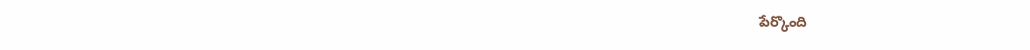పేర్కొంది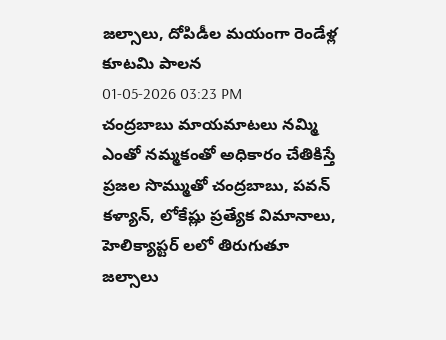జల్సాలు, దోపిడీల మయంగా రెండేళ్ల కూటమి పాలన
01-05-2026 03:23 PM
చంద్రబాబు మాయమాటలు నమ్మి ఎంతో నమ్మకంతో అధికారం చేతికిస్తే ప్రజల సొమ్ముతో చంద్రబాబు, పవన్ కళ్యాన్, లోకేష్లు ప్రత్యేక విమానాలు, హెలిక్యాప్టర్ లలో తిరుగుతూ జల్సాలు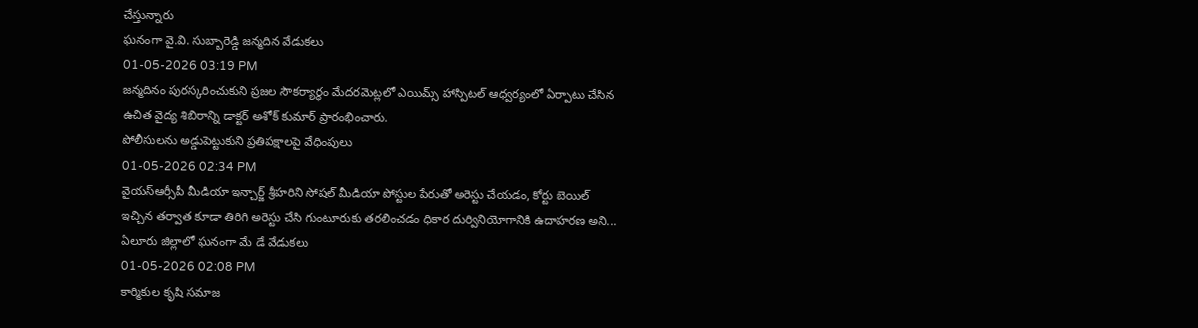చేస్తున్నారు
ఘనంగా వై.వి. సుబ్బారెడ్డి జన్మదిన వేడుకలు
01-05-2026 03:19 PM
జన్మదినం పురస్కరించుకుని ప్రజల సౌకర్యార్థం మేదరమెట్లలో ఎయిమ్స్ హాస్పిటల్ ఆధ్వర్యంలో ఏర్పాటు చేసిన ఉచిత వైద్య శిబిరాన్ని డాక్టర్ అశోక్ కుమార్ ప్రారంభించారు.
పోలీసులను అడ్డుపెట్టుకుని ప్రతిపక్షాలపై వేధింపులు
01-05-2026 02:34 PM
వైయస్ఆర్సీపీ మీడియా ఇన్చార్జ్ శ్రీహరిని సోషల్ మీడియా పోస్టుల పేరుతో అరెస్టు చేయడం, కోర్టు బెయిల్ ఇచ్చిన తర్వాత కూడా తిరిగి అరెస్టు చేసి గుంటూరుకు తరలించడం ధికార దుర్వినియోగానికి ఉదాహరణ అని...
ఏలూరు జిల్లాలో ఘనంగా మే డే వేడుకలు
01-05-2026 02:08 PM
కార్మికుల కృషి సమాజ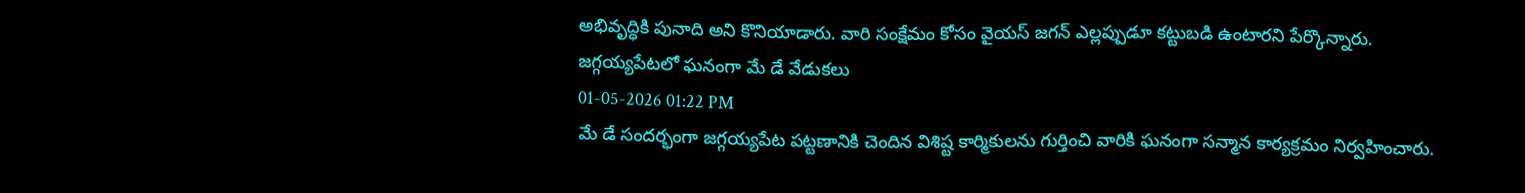అభివృద్ధికి పునాది అని కొనియాడారు. వారి సంక్షేమం కోసం వైయస్ జగన్ ఎల్లప్పుడూ కట్టుబడి ఉంటారని పేర్కొన్నారు.
జగ్గయ్యపేటలో ఘనంగా మే డే వేడుకలు
01-05-2026 01:22 PM
మే డే సందర్భంగా జగ్గయ్యపేట పట్టణానికి చెందిన విశిష్ట కార్మికులను గుర్తించి వారికి ఘనంగా సన్మాన కార్యక్రమం నిర్వహించారు.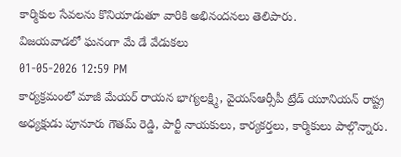కార్మికుల సేవలను కొనియాడుతూ వారికి అభినందనలు తెలిపారు.
విజయవాడలో ఘనంగా మే డే వేడుకలు
01-05-2026 12:59 PM
కార్యక్రమంలో మాజీ మేయర్ రాయన భాగ్యలక్ష్మి, వైయస్ఆర్సీపీ ట్రేడ్ యూనియన్ రాష్ట్ర అధ్యక్షుడు పూనూరు గౌతమ్ రెడ్డి, పార్టీ నాయకులు, కార్యకర్తలు, కార్మికులు పాల్గొన్నారు.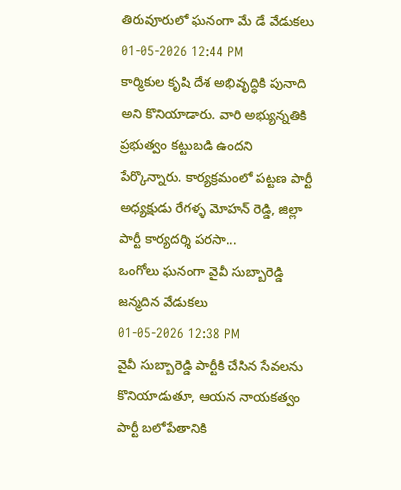తిరువూరులో ఘనంగా మే డే వేడుకలు
01-05-2026 12:44 PM
కార్మికుల కృషి దేశ అభివృద్ధికి పునాది అని కొనియాడారు. వారి అభ్యున్నతికి ప్రభుత్వం కట్టుబడి ఉందని పేర్కొన్నారు. కార్యక్రమంలో పట్టణ పార్టీ అధ్యక్షుడు రేగళ్ళ మోహన్ రెడ్డి, జిల్లా పార్టీ కార్యదర్శి పరసా...
ఒంగోలు ఘనంగా వైవీ సుబ్బారెడ్డి జన్మదిన వేడుకలు
01-05-2026 12:38 PM
వైవీ సుబ్బారెడ్డి పార్టీకి చేసిన సేవలను కొనియాడుతూ, ఆయన నాయకత్వం పార్టీ బలోపేతానికి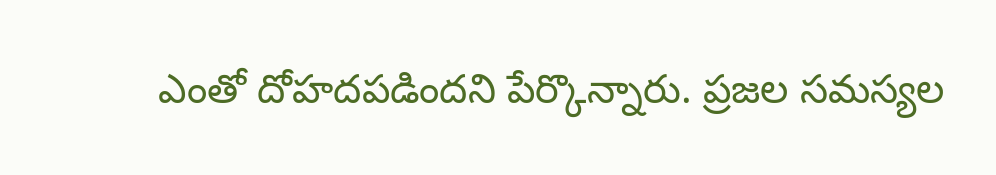ఎంతో దోహదపడిందని పేర్కొన్నారు. ప్రజల సమస్యల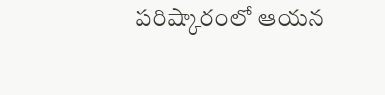పరిష్కారంలో ఆయన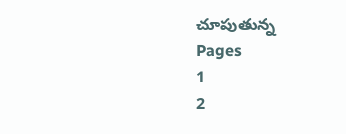చూపుతున్న
Pages
1
2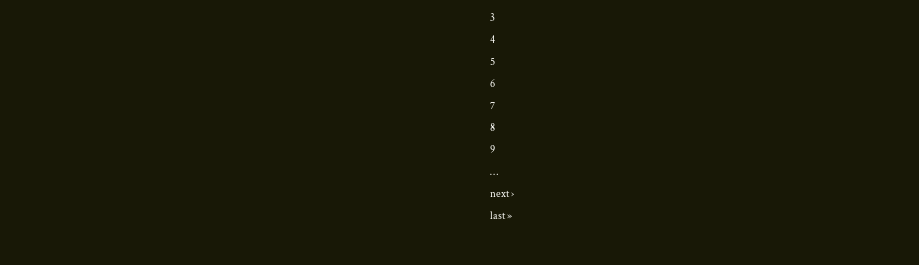3
4
5
6
7
8
9
…
next ›
last »